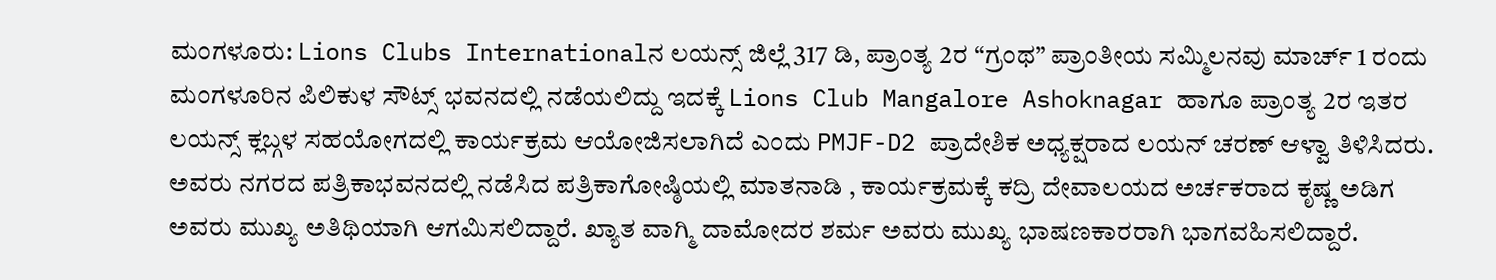ಮಂಗಳೂರು: Lions Clubs Internationalನ ಲಯನ್ಸ್ ಜಿಲ್ಲೆ 317 ಡಿ, ಪ್ರಾಂತ್ಯ 2ರ “ಗ್ರಂಥ” ಪ್ರಾಂತೀಯ ಸಮ್ಮಿಲನವು ಮಾರ್ಚ್ 1 ರಂದು ಮಂಗಳೂರಿನ ಪಿಲಿಕುಳ ಸೌಟ್ಸ್ ಭವನದಲ್ಲಿ ನಡೆಯಲಿದ್ದು ಇದಕ್ಕೆ Lions Club Mangalore Ashoknagar ಹಾಗೂ ಪ್ರಾಂತ್ಯ 2ರ ಇತರ ಲಯನ್ಸ್ ಕ್ಲಬ್ಗಳ ಸಹಯೋಗದಲ್ಲಿ ಕಾರ್ಯಕ್ರಮ ಆಯೋಜಿಸಲಾಗಿದೆ ಎಂದು PMJF-D2 ಪ್ರಾದೇಶಿಕ ಅಧ್ಯಕ್ಷರಾದ ಲಯನ್ ಚರಣ್ ಆಳ್ವಾ ತಿಳಿಸಿದರು.
ಅವರು ನಗರದ ಪತ್ರಿಕಾಭವನದಲ್ಲಿ ನಡೆಸಿದ ಪತ್ರಿಕಾಗೋಷ್ಠಿಯಲ್ಲಿ ಮಾತನಾಡಿ , ಕಾರ್ಯಕ್ರಮಕ್ಕೆ ಕದ್ರಿ ದೇವಾಲಯದ ಅರ್ಚಕರಾದ ಕೃಷ್ಣ ಅಡಿಗ ಅವರು ಮುಖ್ಯ ಅತಿಥಿಯಾಗಿ ಆಗಮಿಸಲಿದ್ದಾರೆ. ಖ್ಯಾತ ವಾಗ್ಮಿ ದಾಮೋದರ ಶರ್ಮ ಅವರು ಮುಖ್ಯ ಭಾಷಣಕಾರರಾಗಿ ಭಾಗವಹಿಸಲಿದ್ದಾರೆ.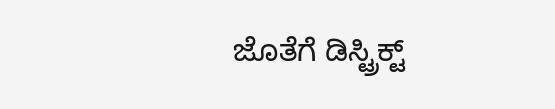ಜೊತೆಗೆ ಡಿಸ್ಟ್ರಿಕ್ಟ್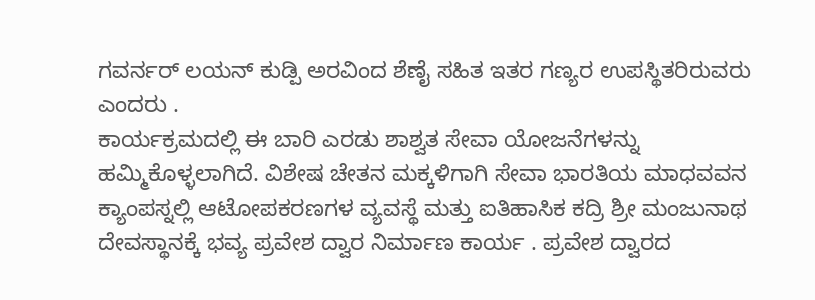ಗವರ್ನರ್ ಲಯನ್ ಕುಡ್ಪಿ ಅರವಿಂದ ಶೆಣೈ ಸಹಿತ ಇತರ ಗಣ್ಯರ ಉಪಸ್ಥಿತರಿರುವರು ಎಂದರು .
ಕಾರ್ಯಕ್ರಮದಲ್ಲಿ ಈ ಬಾರಿ ಎರಡು ಶಾಶ್ವತ ಸೇವಾ ಯೋಜನೆಗಳನ್ನು ಹಮ್ಮಿಕೊಳ್ಳಲಾಗಿದೆ. ವಿಶೇಷ ಚೇತನ ಮಕ್ಕಳಿಗಾಗಿ ಸೇವಾ ಭಾರತಿಯ ಮಾಧವವನ ಕ್ಯಾಂಪಸ್ನಲ್ಲಿ ಆಟೋಪಕರಣಗಳ ವ್ಯವಸ್ಥೆ ಮತ್ತು ಐತಿಹಾಸಿಕ ಕದ್ರಿ ಶ್ರೀ ಮಂಜುನಾಥ ದೇವಸ್ಥಾನಕ್ಕೆ ಭವ್ಯ ಪ್ರವೇಶ ದ್ವಾರ ನಿರ್ಮಾಣ ಕಾರ್ಯ . ಪ್ರವೇಶ ದ್ವಾರದ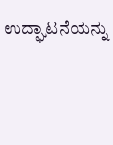ಉದ್ಘಾಟನೆಯನ್ನು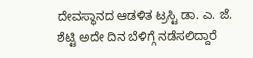ದೇವಸ್ಥಾನದ ಆಡಳಿತ ಟ್ರಸ್ಟಿ ಡಾ. ಎ. ಜೆ. ಶೆಟ್ಟಿ ಅದೇ ದಿನ ಬೆಳಿಗ್ಗೆ ನಡೆಸಲಿದ್ದಾರೆ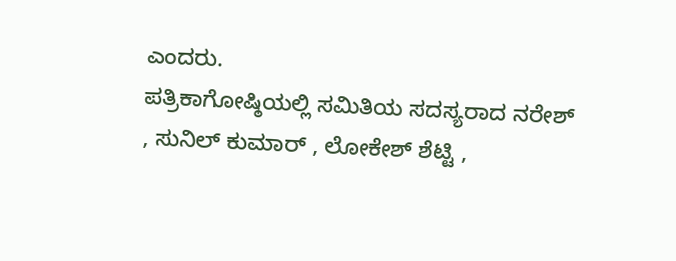ಎಂದರು.
ಪತ್ರಿಕಾಗೋಷ್ಠಿಯಲ್ಲಿ ಸಮಿತಿಯ ಸದಸ್ಯರಾದ ನರೇಶ್ , ಸುನಿಲ್ ಕುಮಾರ್ , ಲೋಕೇಶ್ ಶೆಟ್ಟಿ ,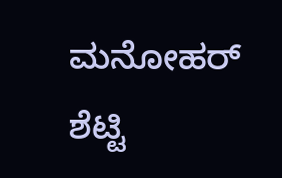ಮನೋಹರ್ ಶೆಟ್ಟಿ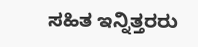ಸಹಿತ ಇನ್ನಿತ್ತರರು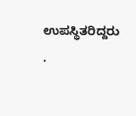ಉಪಸ್ಥಿತರಿದ್ದರು .